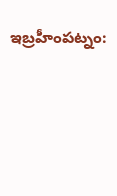ఇబ్రహీంపట్నం: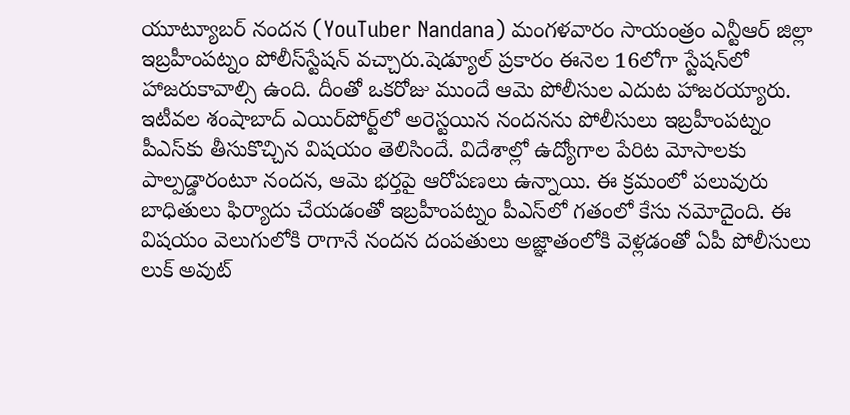యూట్యూబర్‌ నందన (YouTuber Nandana) మంగళవారం సాయంత్రం ఎన్టీఆర్‌ జిల్లా ఇబ్రహీంపట్నం పోలీస్‌స్టేషన్‌ వచ్చారు.షెడ్యూల్‌ ప్రకారం ఈనెల 16లోగా స్టేషన్‌లో హాజరుకావాల్సి ఉంది. దీంతో ఒకరోజు ముందే ఆమె పోలీసుల ఎదుట హాజరయ్యారు. ఇటీవల శంషాబాద్‌ ఎయిర్‌పోర్ట్‌లో అరెస్టయిన నందనను పోలీసులు ఇబ్రహీంపట్నం పీఎస్‌కు తీసుకొచ్చిన విషయం తెలిసిందే. విదేశాల్లో ఉద్యోగాల పేరిట మోసాలకు పాల్పడ్డారంటూ నందన, ఆమె భర్తపై ఆరోపణలు ఉన్నాయి. ఈ క్రమంలో పలువురు బాధితులు ఫిర్యాదు చేయడంతో ఇబ్రహీంపట్నం పీఎస్‌లో గతంలో కేసు నమోదైంది. ఈ విషయం వెలుగులోకి రాగానే నందన దంపతులు అజ్ఞాతంలోకి వెళ్లడంతో ఏపీ పోలీసులు లుక్‌ అవుట్‌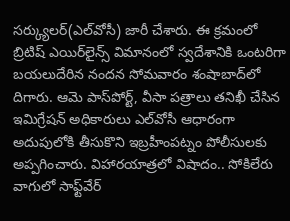సర్క్యులర్‌(ఎల్‌వోసీ) జారీ చేశారు. ఈ క్రమంలో బ్రిటిష్‌ ఎయిర్‌లైన్స్‌ విమానంలో స్వదేశానికి ఒంటరిగా బయలుదేరిన నందన సోమవారం శంషాబాద్‌లో దిగారు. ఆమె పాస్‌పోర్ట్, వీసా పత్రాలు తనిఖీ చేసిన ఇమిగ్రేషన్‌ అధికారులు ఎల్‌వోసీ ఆధారంగా అదుపులోకి తీసుకొని ఇబ్రహీంపట్నం పోలీసులకు అప్పగించారు. విహారయాత్రలో విషాదం.. సోకిలేరు వాగులో సాఫ్ట్‌వేర్‌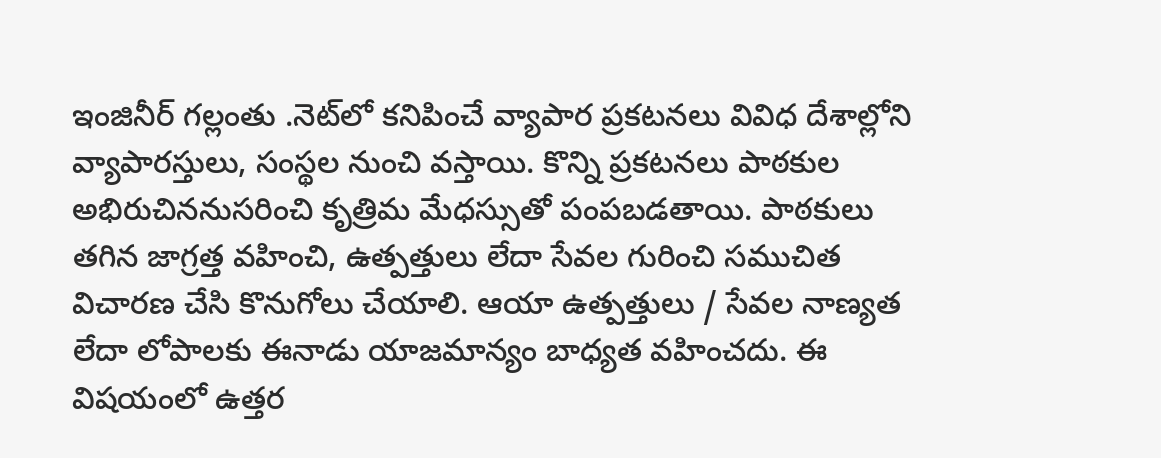ఇంజినీర్‌ గల్లంతు .నెట్‌లో కనిపించే వ్యాపార ప్రకటనలు వివిధ దేశాల్లోని వ్యాపారస్తులు, సంస్థల నుంచి వస్తాయి. కొన్ని ప్రకటనలు పాఠకుల అభిరుచిననుసరించి కృత్రిమ మేధస్సుతో పంపబడతాయి. పాఠకులు తగిన జాగ్రత్త వహించి, ఉత్పత్తులు లేదా సేవల గురించి సముచిత విచారణ చేసి కొనుగోలు చేయాలి. ఆయా ఉత్పత్తులు / సేవల నాణ్యత లేదా లోపాలకు ఈనాడు యాజమాన్యం బాధ్యత వహించదు. ఈ విషయంలో ఉత్తర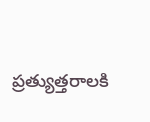ప్రత్యుత్తరాలకి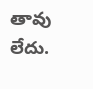తావు లేదు.